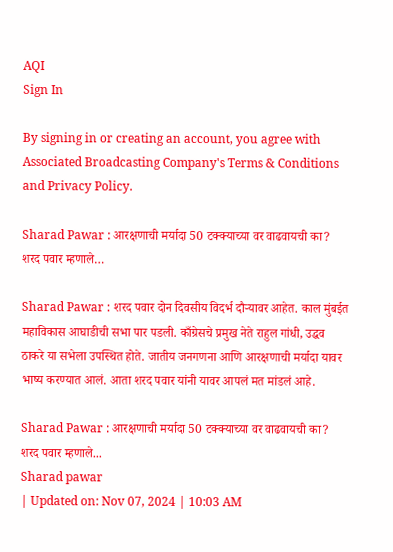AQI
Sign In

By signing in or creating an account, you agree with Associated Broadcasting Company's Terms & Conditions and Privacy Policy.

Sharad Pawar : आरक्षणाची मर्यादा 50 टक्क्याच्या वर वाढवायची का? शरद पवार म्हणाले…

Sharad Pawar : शरद पवार दोन दिवसीय विदर्भ दौऱ्यावर आहेत. काल मुंबईत महाविकास आघाडीची सभा पार पडली. काँग्रेसचे प्रमुख नेते राहुल गांधी, उद्धव ठाकरे या सभेला उपस्थित होते. जातीय जनगणना आणि आरक्षणाची मर्यादा यावर भाष्य करण्यात आलं. आता शरद पवार यांनी यावर आपलं मत मांडलं आहे.

Sharad Pawar : आरक्षणाची मर्यादा 50 टक्क्याच्या वर वाढवायची का? शरद पवार म्हणाले...
Sharad pawar
| Updated on: Nov 07, 2024 | 10:03 AM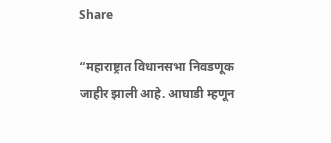Share

“महाराष्ट्रात विधानसभा निवडणूक जाहीर झाली आहे. आघाडी म्हणून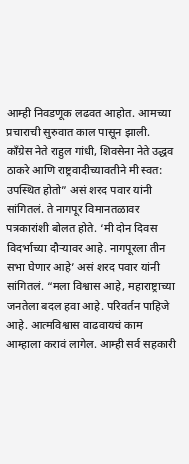आम्ही निवडणूक लढवत आहोत. आमच्या प्रचाराची सुरुवात काल पासून झाली. काँग्रेस नेते राहुल गांधी, शिवसेना नेते उद्धव ठाकरे आणि राष्ट्रवादीच्यावतीने मी स्वत: उपस्थित होतो” असं शरद पवार यांनी सांगितलं. ते नागपूर विमानतळावर पत्रकारांशी बोलत होते. ‘मी दोन दिवस विदर्भाच्या दौऱ्यावर आहे. नागपूरला तीन सभा घेणार आहे’ असं शरद पवार यांनी सांगितलं. “मला विश्वास आहे, महाराष्ट्राच्या जनतेला बदल हवा आहे. परिवर्तन पाहिजे आहे. आत्मविश्वास वाढवायचं काम आम्हाला करावं लागेल. आम्ही सर्व सहकारी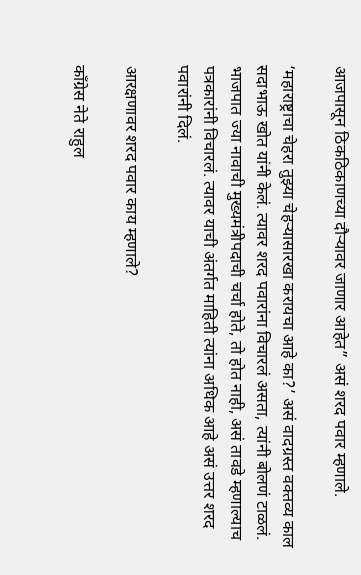आजपासून ठिकठिकाणच्या दौऱ्यावर जाणार आहेत” असं शरद पवार म्हणाले.

‘महाराष्ट्राचा चेहरा तुझ्या चेहऱ्यासारखा करायचा आहे का?’ असं वादग्रस्त वक्तव्य काल सदाभाऊ खोत यांनी केलं. त्यावर शरद पवारांना विचारलं असता, त्यांनी बोलणं टाळलं. भाजपात ज्या नावाची मुख्यमंत्रीपदाची चर्चा होते, तो होत नाही, असं तावडे म्हणाल्याच पत्रकारांनी विचारलं. त्यावर याची अंतर्गत माहिती त्यांना अधिक आहे असं उत्तर शरद पवारांनी दिलं.

आरक्षणावर शरद पवार काय म्हणाले?

काँग्रेस नेते राहुल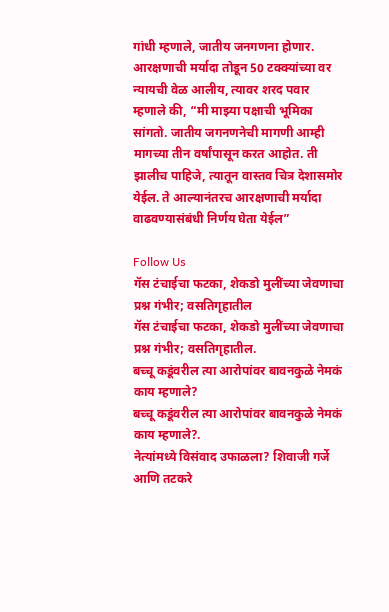गांधी म्हणाले, जातीय जनगणना होणार. आरक्षणाची मर्यादा तोडून 50 टक्क्यांच्या वर न्यायची वेळ आलीय, त्यावर शरद पवार म्हणाले की, “मी माझ्या पक्षाची भूमिका सांगतो. जातीय जगनणनेची मागणी आम्ही मागच्या तीन वर्षांपासून करत आहोत. ती झालीच पाहिजे, त्यातून वास्तव चित्र देशासमोर येईल. ते आल्यानंतरच आरक्षणाची मर्यादा वाढवण्यासंबंधी निर्णय घेता येईल”

Follow Us
गॅस टंचाईचा फटका, शेकडो मुलींच्या जेवणाचा प्रश्न गंभीर; वसतिगृहातील
गॅस टंचाईचा फटका, शेकडो मुलींच्या जेवणाचा प्रश्न गंभीर; वसतिगृहातील.
बच्चू कडूंवरील त्या आरोपांवर बावनकुळे नेमकं काय म्हणाले?
बच्चू कडूंवरील त्या आरोपांवर बावनकुळे नेमकं काय म्हणाले?.
नेत्यांमध्ये विसंवाद उफाळला? शिवाजी गर्जे आणि तटकरे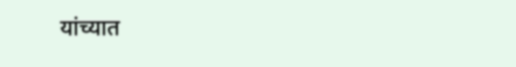यांच्यात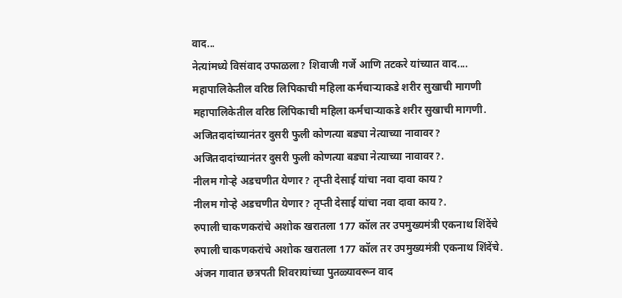वाद...
नेत्यांमध्ये विसंवाद उफाळला? शिवाजी गर्जे आणि तटकरे यांच्यात वाद....
महापालिकेतील वरिष्ठ लिपिकाची महिला कर्मचाऱ्याकडे शरीर सुखाची मागणी
महापालिकेतील वरिष्ठ लिपिकाची महिला कर्मचाऱ्याकडे शरीर सुखाची मागणी.
अजितदादांच्यानंतर दुसरी फुली कोणत्या बड्या नेत्याच्या नावावर?
अजितदादांच्यानंतर दुसरी फुली कोणत्या बड्या नेत्याच्या नावावर?.
नीलम गोऱ्हे अडचणीत येणार? तृप्ती देसाई यांचा नवा दावा काय?
नीलम गोऱ्हे अडचणीत येणार? तृप्ती देसाई यांचा नवा दावा काय?.
रुपाली चाकणकरांचे अशोक खरातला 177 कॉल तर उपमुख्यमंत्री एकनाथ शिंदेंचे
रुपाली चाकणकरांचे अशोक खरातला 177 कॉल तर उपमुख्यमंत्री एकनाथ शिंदेंचे.
अंजन गावात छत्रपती शिवरायांच्या पुतळ्यावरून वाद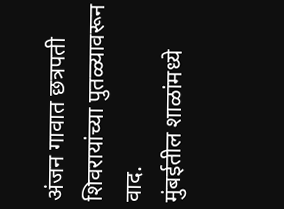अंजन गावात छत्रपती शिवरायांच्या पुतळ्यावरून वाद.
मुंबईतील शाळांमध्ये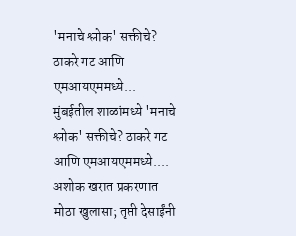'मनाचे श्लोक' सक्तीचे? ठाकरे गट आणि एमआयएममध्ये...
मुंबईतील शाळांमध्ये 'मनाचे श्लोक' सक्तीचे? ठाकरे गट आणि एमआयएममध्ये....
अशोक खरात प्रकरणात मोठा खुलासा; तृप्ती देसाईंनी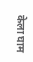केला घाम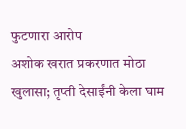फुटणारा आरोप
अशोक खरात प्रकरणात मोठा खुलासा; तृप्ती देसाईंनी केला घाम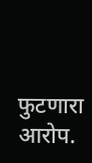फुटणारा आरोप.